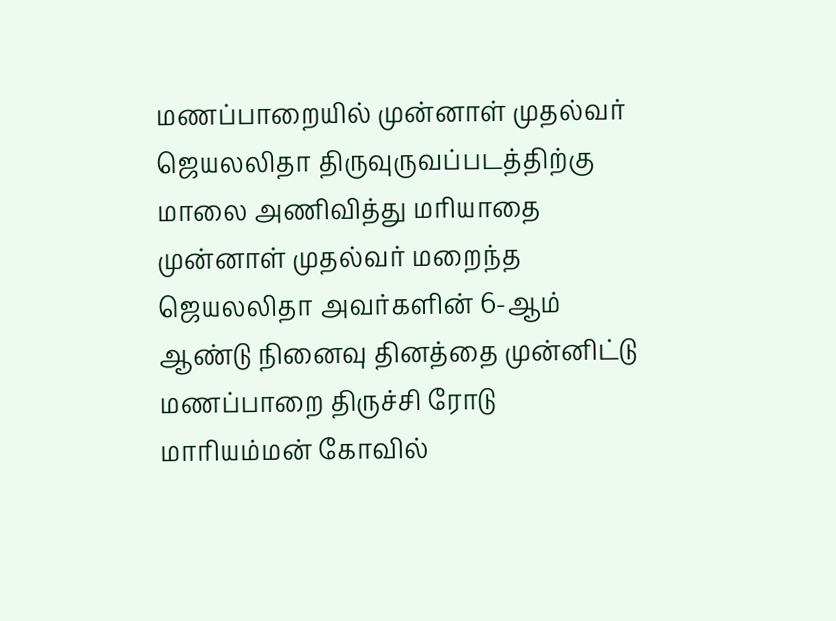மணப்பாறையில் முன்னாள் முதல்வர் ஜெயலலிதா திருவுருவப்படத்திற்கு மாலை அணிவித்து மரியாதை
முன்னாள் முதல்வர் மறைந்த ஜெயலலிதா அவர்களின் 6-ஆம் ஆண்டு நினைவு தினத்தை முன்னிட்டு மணப்பாறை திருச்சி ரோடு மாரியம்மன் கோவில்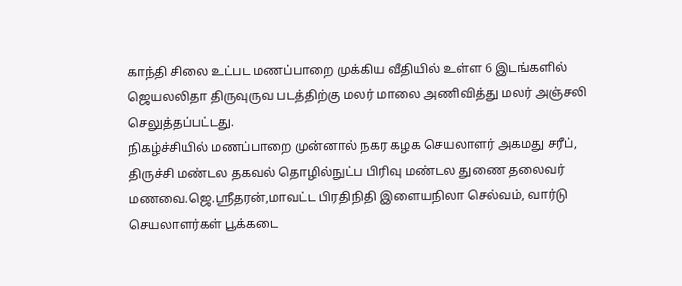காந்தி சிலை உட்பட மணப்பாறை முக்கிய வீதியில் உள்ள 6 இடங்களில் ஜெயலலிதா திருவுருவ படத்திற்கு மலர் மாலை அணிவித்து மலர் அஞ்சலி செலுத்தப்பட்டது.
நிகழ்ச்சியில் மணப்பாறை முன்னால் நகர கழக செயலாளர் அகமது சரீப், திருச்சி மண்டல தகவல் தொழில்நுட்ப பிரிவு மண்டல துணை தலைவர் மணவை.ஜெ.ஸ்ரீதரன்,மாவட்ட பிரதிநிதி இளையநிலா செல்வம், வார்டு செயலாளர்கள் பூக்கடை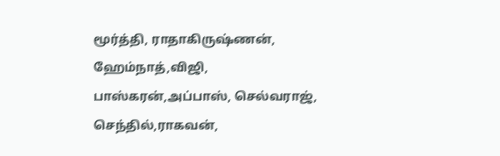மூர்த்தி, ராதாகிருஷ்ணன், ஹேம்நாத்,விஜி,
பாஸ்கரன்,அப்பாஸ், செல்வராஜ், செந்தில்,ராகவன்,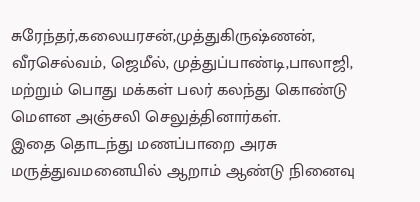சுரேந்தர்,கலையரசன்,முத்துகிருஷ்ணன், வீரசெல்வம், ஜெமீல், முத்துப்பாண்டி,பாலாஜி, மற்றும் பொது மக்கள் பலர் கலந்து கொண்டு மௌன அஞ்சலி செலுத்தினார்கள்.
இதை தொடந்து மணப்பாறை அரசு மருத்துவமனையில் ஆறாம் ஆண்டு நினைவு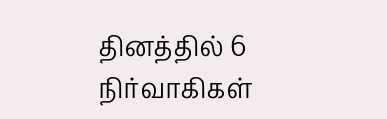தினத்தில் 6 நிர்வாகிகள்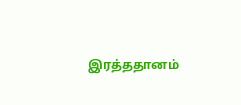இரத்ததானம்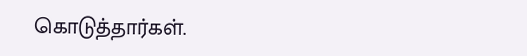கொடுத்தார்கள்.